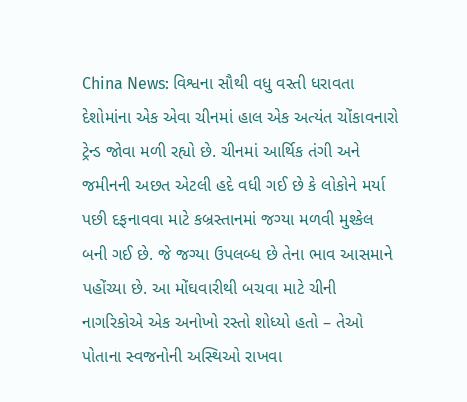China News: વિશ્વના સૌથી વધુ વસ્તી ધરાવતા દેશોમાંના એક એવા ચીનમાં હાલ એક અત્યંત ચોંકાવનારો ટ્રેન્ડ જોવા મળી રહ્યો છે. ચીનમાં આર્થિક તંગી અને જમીનની અછત એટલી હદે વધી ગઈ છે કે લોકોને મર્યા પછી દફનાવવા માટે કબ્રસ્તાનમાં જગ્યા મળવી મુશ્કેલ બની ગઈ છે. જે જગ્યા ઉપલબ્ધ છે તેના ભાવ આસમાને પહોંચ્યા છે. આ મોંઘવારીથી બચવા માટે ચીની નાગરિકોએ એક અનોખો રસ્તો શોધ્યો હતો – તેઓ પોતાના સ્વજનોની અસ્થિઓ રાખવા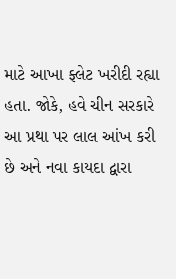માટે આખા ફ્લેટ ખરીદી રહ્યા હતા. જોકે, હવે ચીન સરકારે આ પ્રથા પર લાલ આંખ કરી છે અને નવા કાયદા દ્વારા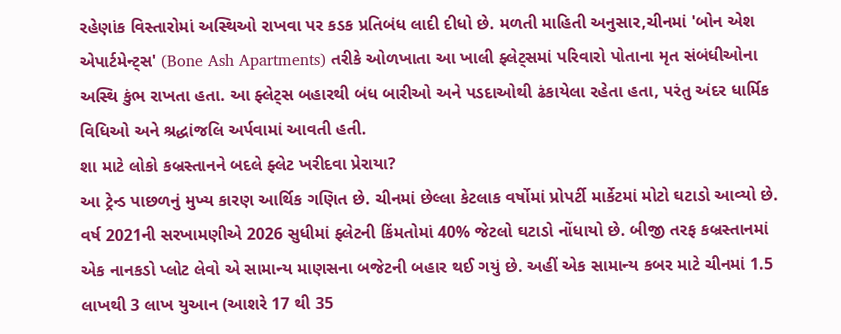રહેણાંક વિસ્તારોમાં અસ્થિઓ રાખવા પર કડક પ્રતિબંધ લાદી દીધો છે. મળતી માહિતી અનુસાર,ચીનમાં 'બોન એશ એપાર્ટમેન્ટ્સ' (Bone Ash Apartments) તરીકે ઓળખાતા આ ખાલી ફ્લેટ્સમાં પરિવારો પોતાના મૃત સંબંધીઓના અસ્થિ કુંભ રાખતા હતા. આ ફ્લેટ્સ બહારથી બંધ બારીઓ અને પડદાઓથી ઢંકાયેલા રહેતા હતા, પરંતુ અંદર ધાર્મિક વિધિઓ અને શ્રદ્ધાંજલિ અર્પવામાં આવતી હતી.
શા માટે લોકો કબ્રસ્તાનને બદલે ફ્લેટ ખરીદવા પ્રેરાયા?
આ ટ્રેન્ડ પાછળનું મુખ્ય કારણ આર્થિક ગણિત છે. ચીનમાં છેલ્લા કેટલાક વર્ષોમાં પ્રોપર્ટી માર્કેટમાં મોટો ઘટાડો આવ્યો છે. વર્ષ 2021ની સરખામણીએ 2026 સુધીમાં ફ્લેટની કિંમતોમાં 40% જેટલો ઘટાડો નોંધાયો છે. બીજી તરફ કબ્રસ્તાનમાં એક નાનકડો પ્લોટ લેવો એ સામાન્ય માણસના બજેટની બહાર થઈ ગયું છે. અહીં એક સામાન્ય કબર માટે ચીનમાં 1.5 લાખથી 3 લાખ યુઆન (આશરે 17 થી 35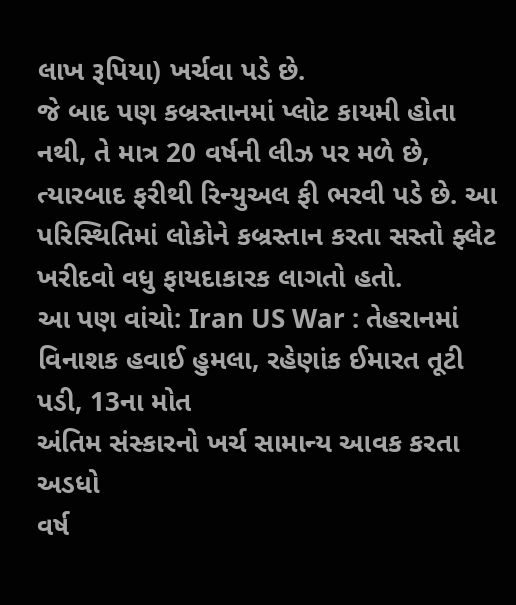લાખ રૂપિયા) ખર્ચવા પડે છે.
જે બાદ પણ કબ્રસ્તાનમાં પ્લોટ કાયમી હોતા નથી, તે માત્ર 20 વર્ષની લીઝ પર મળે છે, ત્યારબાદ ફરીથી રિન્યુઅલ ફી ભરવી પડે છે. આ પરિસ્થિતિમાં લોકોને કબ્રસ્તાન કરતા સસ્તો ફ્લેટ ખરીદવો વધુ ફાયદાકારક લાગતો હતો.
આ પણ વાંચો: Iran US War : તેહરાનમાં વિનાશક હવાઈ હુમલા, રહેણાંક ઈમારત તૂટી પડી, 13ના મોત
અંતિમ સંસ્કારનો ખર્ચ સામાન્ય આવક કરતા અડધો
વર્ષ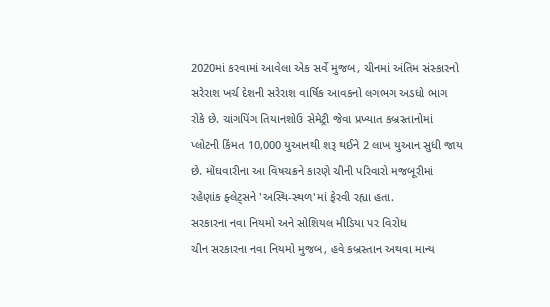2020માં કરવામાં આવેલા એક સર્વે મુજબ, ચીનમાં અંતિમ સંસ્કારનો સરેરાશ ખર્ચ દેશની સરેરાશ વાર્ષિક આવકનો લગભગ અડધો ભાગ રોકે છે. ચાંગપિંગ તિયાનશોઉ સેમેટ્રી જેવા પ્રખ્યાત કબ્રસ્તાનોમાં પ્લોટની કિંમત 10,000 યુઆનથી શરૂ થઈને 2 લાખ યુઆન સુધી જાય છે. મોંઘવારીના આ વિષચક્રને કારણે ચીની પરિવારો મજબૂરીમાં રહેણાંક ફ્લેટ્સને 'અસ્થિ-સ્થળ'માં ફેરવી રહ્યા હતા.
સરકારના નવા નિયમો અને સોશિયલ મીડિયા પર વિરોધ
ચીન સરકારના નવા નિયમો મુજબ, હવે કબ્રસ્તાન અથવા માન્ય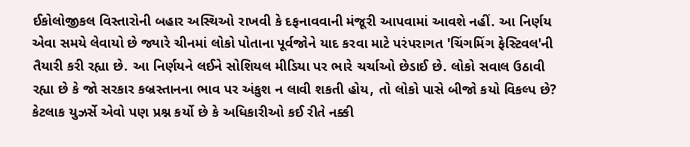ઈકોલોજીકલ વિસ્તારોની બહાર અસ્થિઓ રાખવી કે દફનાવવાની મંજૂરી આપવામાં આવશે નહીં. આ નિર્ણય એવા સમયે લેવાયો છે જ્યારે ચીનમાં લોકો પોતાના પૂર્વજોને યાદ કરવા માટે પરંપરાગત 'ચિંગમિંગ ફેસ્ટિવલ'ની તૈયારી કરી રહ્યા છે. આ નિર્ણયને લઈને સોશિયલ મીડિયા પર ભારે ચર્ચાઓ છેડાઈ છે. લોકો સવાલ ઉઠાવી રહ્યા છે કે જો સરકાર કબ્રસ્તાનના ભાવ પર અંકુશ ન લાવી શકતી હોય, તો લોકો પાસે બીજો કયો વિકલ્પ છે? કેટલાક યુઝર્સે એવો પણ પ્રશ્ન કર્યો છે કે અધિકારીઓ કઈ રીતે નક્કી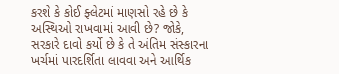કરશે કે કોઈ ફ્લેટમાં માણસો રહે છે કે અસ્થિઓ રાખવામાં આવી છે? જોકે, સરકારે દાવો કર્યો છે કે તે અંતિમ સંસ્કારના ખર્ચમાં પારદર્શિતા લાવવા અને આર્થિક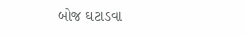બોજ ઘટાડવા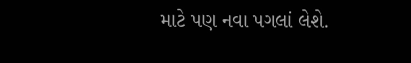માટે પણ નવા પગલાં લેશે.